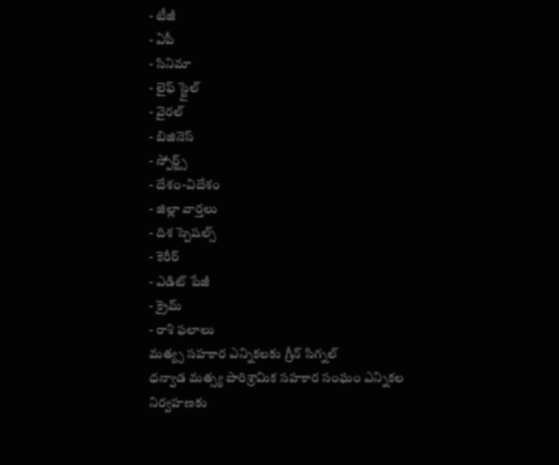- టీజీ
- ఏపీ
- సినిమా
- లైఫ్ స్టైల్
- వైరల్
- బిజినెస్
- స్పోర్ట్స్
- దేశం-విదేశం
- జిల్లా వార్తలు
- దిశ స్పెషల్స్
- కెరీర్
- ఎడిట్ పేజీ
- క్రైమ్
- రాశి ఫలాలు
మత్య్స సహకార ఎన్నికలకు గ్రీన్ సిగ్నల్
ధన్వాడ మత్స్య పారిశ్రామిక సహకార సంఘం ఎన్నికల నిర్వహణకు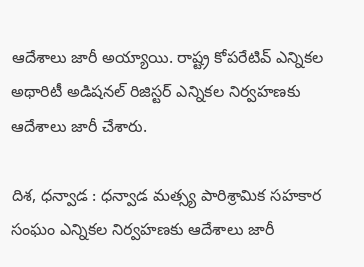ఆదేశాలు జారీ అయ్యాయి. రాష్ట్ర కోపరేటివ్ ఎన్నికల అథారిటీ అడిషనల్ రిజిస్టర్ ఎన్నికల నిర్వహణకు ఆదేశాలు జారీ చేశారు.

దిశ, ధన్వాడ : ధన్వాడ మత్స్య పారిశ్రామిక సహకార సంఘం ఎన్నికల నిర్వహణకు ఆదేశాలు జారీ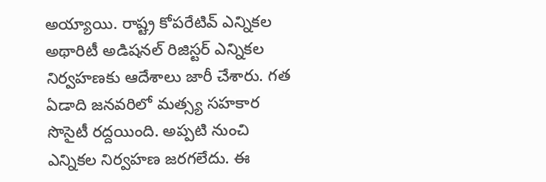అయ్యాయి. రాష్ట్ర కోపరేటివ్ ఎన్నికల అథారిటీ అడిషనల్ రిజిస్టర్ ఎన్నికల నిర్వహణకు ఆదేశాలు జారీ చేశారు. గత ఏడాది జనవరిలో మత్స్య సహకార సొసైటీ రద్దయింది. అప్పటి నుంచి ఎన్నికల నిర్వహణ జరగలేదు. ఈ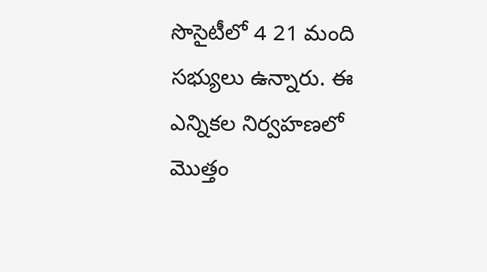సొసైటీలో 4 21 మంది సభ్యులు ఉన్నారు. ఈ ఎన్నికల నిర్వహణలో మొత్తం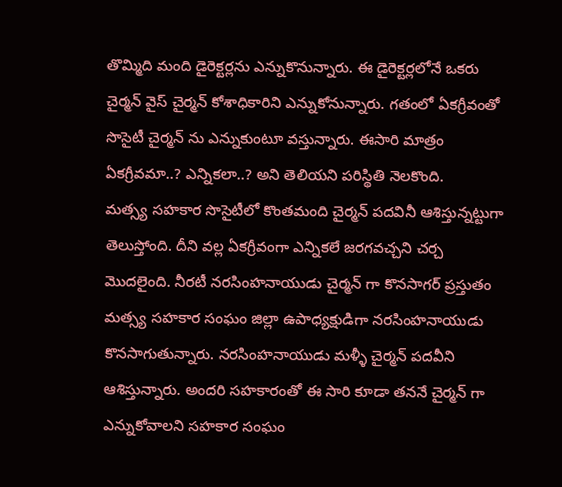తొమ్మిది మంది డైరెక్టర్లను ఎన్నుకొనున్నారు. ఈ డైరెక్టర్లలోనే ఒకరు చైర్మన్ వైస్ చైర్మన్ కోశాధికారిని ఎన్నుకోనున్నారు. గతంలో ఏకగ్రీవంతో సొసైటీ చైర్మన్ ను ఎన్నుకుంటూ వస్తున్నారు. ఈసారి మాత్రం ఏకగ్రీవమా..? ఎన్నికలా..? అని తెలియని పరిస్థితి నెలకొంది.
మత్స్య సహకార సొసైటీలో కొంతమంది చైర్మన్ పదవినీ ఆశిస్తున్నట్టుగా తెలుస్తోంది. దీని వల్ల ఏకగ్రీవంగా ఎన్నికలే జరగవచ్చని చర్చ మొదలైంది. నీరటీ నరసింహనాయుడు చైర్మన్ గా కొనసాగర్ ప్రస్తుతం మత్స్య సహకార సంఘం జిల్లా ఉపాధ్యక్షుడిగా నరసింహనాయుడు కొనసాగుతున్నారు. నరసింహనాయుడు మళ్ళీ చైర్మన్ పదవీని ఆశిస్తున్నారు. అందరి సహకారంతో ఈ సారి కూడా తననే చైర్మన్ గా ఎన్నుకోవాలని సహకార సంఘం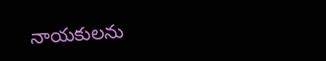నాయకులను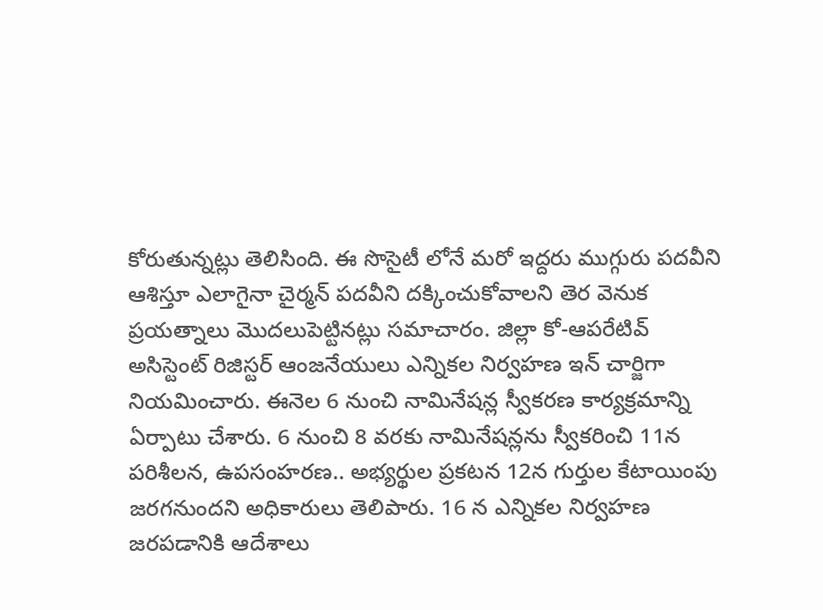కోరుతున్నట్లు తెలిసింది. ఈ సొసైటీ లోనే మరో ఇద్దరు ముగ్గురు పదవీని ఆశిస్తూ ఎలాగైనా చైర్మన్ పదవీని దక్కించుకోవాలని తెర వెనుక ప్రయత్నాలు మొదలుపెట్టినట్లు సమాచారం. జిల్లా కో-ఆపరేటివ్ అసిస్టెంట్ రిజిస్టర్ ఆంజనేయులు ఎన్నికల నిర్వహణ ఇన్ చార్జిగా నియమించారు. ఈనెల 6 నుంచి నామినేషన్ల స్వీకరణ కార్యక్రమాన్ని ఏర్పాటు చేశారు. 6 నుంచి 8 వరకు నామినేషన్లను స్వీకరించి 11న పరిశీలన, ఉపసంహరణ.. అభ్యర్థుల ప్రకటన 12న గుర్తుల కేటాయింపు జరగనుందని అధికారులు తెలిపారు. 16 న ఎన్నికల నిర్వహణ జరపడానికి ఆదేశాలు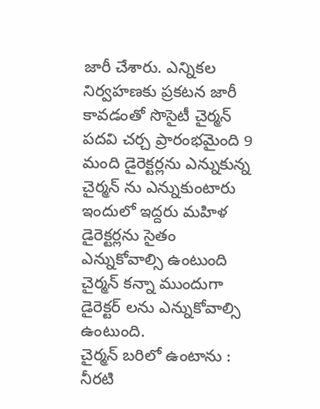జారీ చేశారు. ఎన్నికల నిర్వహణకు ప్రకటన జారీ కావడంతో సొసైటీ చైర్మన్ పదవి చర్చ ప్రారంభమైంది 9 మంది డైరెక్టర్లను ఎన్నుకున్న చైర్మన్ ను ఎన్నుకుంటారు ఇందులో ఇద్దరు మహిళ డైరెక్టర్లను సైతం ఎన్నుకోవాల్సి ఉంటుంది చైర్మన్ కన్నా ముందుగా డైరెక్టర్ లను ఎన్నుకోవాల్సి ఉంటుంది.
చైర్మన్ బరిలో ఉంటాను : నీరటి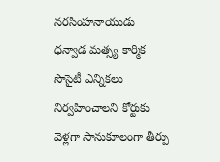నరసింహనాయుడు
ధన్వాడ మత్స్య కార్మిక సొసైటీ ఎన్నికలు నిర్వహించాలని కోర్టుకు వెళ్లగా సానుకూలంగా తీర్పు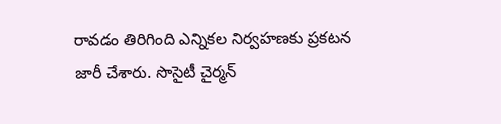రావడం తిరిగింది ఎన్నికల నిర్వహణకు ప్రకటన జారీ చేశారు. సొసైటీ చైర్మన్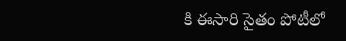కి ఈసారి సైతం పోటీలో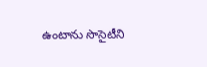ఉంటాను సొసైటీని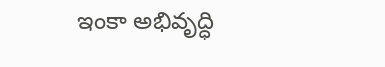ఇంకా అభివృద్ధి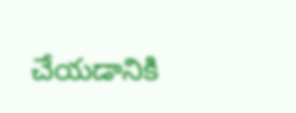చేయడానికి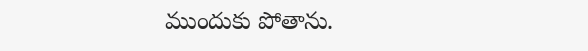ముందుకు పోతాను.